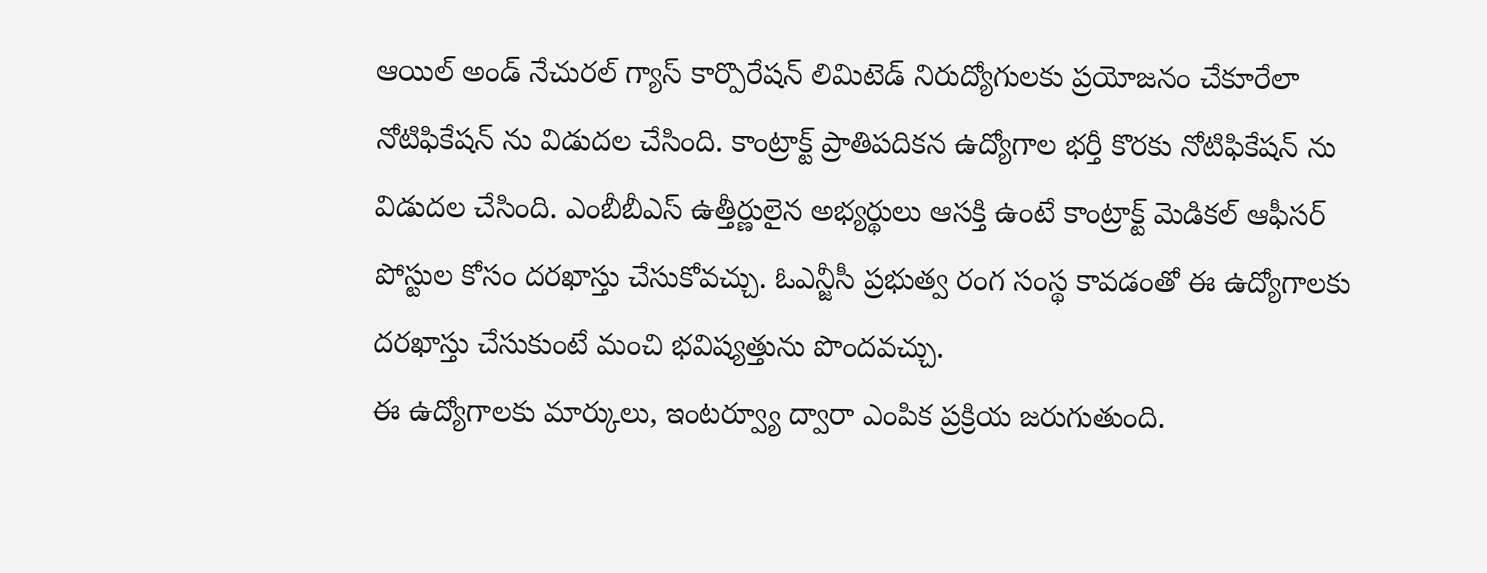ఆయిల్ అండ్ నేచురల్ గ్యాస్ కార్పొరేషన్ లిమిటెడ్ నిరుద్యోగులకు ప్రయోజనం చేకూరేలా నోటిఫికేషన్ ను విడుదల చేసింది. కాంట్రాక్ట్ ప్రాతిపదికన ఉద్యోగాల భర్తీ కొరకు నోటిఫికేషన్ ను విడుదల చేసింది. ఎంబీబీఎస్ ఉత్తీర్ణులైన అభ్యర్థులు ఆసక్తి ఉంటే కాంట్రాక్ట్ మెడికల్ ఆఫీసర్ పోస్టుల కోసం దరఖాస్తు చేసుకోవచ్చు. ఓఎన్జీసీ ప్రభుత్వ రంగ సంస్థ కావడంతో ఈ ఉద్యోగాలకు దరఖాస్తు చేసుకుంటే మంచి భవిష్యత్తును పొందవచ్చు.
ఈ ఉద్యోగాలకు మార్కులు, ఇంటర్వ్యూ ద్వారా ఎంపిక ప్రక్రియ జరుగుతుంది.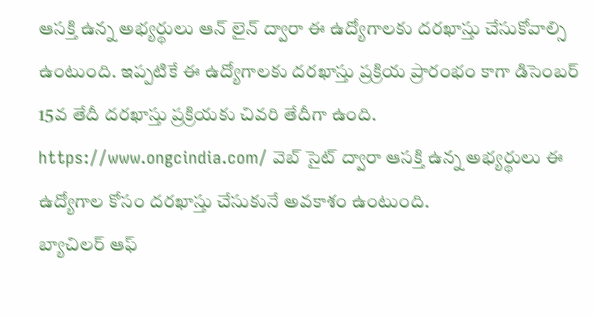ఆసక్తి ఉన్న అభ్యర్థులు ఆన్ లైన్ ద్వారా ఈ ఉద్యోగాలకు దరఖాస్తు చేసుకోవాల్సి ఉంటుంది. ఇప్పటికే ఈ ఉద్యోగాలకు దరఖాస్తు ప్రక్రియ ప్రారంభం కాగా డిసెంబర్ 15వ తేదీ దరఖాస్తు ప్రక్రియకు చివరి తేదీగా ఉంది. https://www.ongcindia.com/ వెబ్ సైట్ ద్వారా ఆసక్తి ఉన్న అభ్యర్థులు ఈ ఉద్యోగాల కోసం దరఖాస్తు చేసుకునే అవకాశం ఉంటుంది.
బ్యాచిలర్ ఆఫ్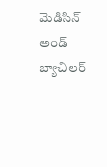మెడిసిన్ అండ్ బ్యాచిలర్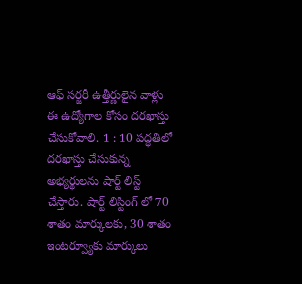ఆఫ్ సర్జరీ ఉత్తీర్ణులైన వాళ్లు ఈ ఉద్యోగాల కోసం దరఖాస్తు చేసుకోవాలి. 1 : 10 పద్ధతిలో దరఖాస్తు చేసుకున్న అభ్యర్థులను షార్ట్ లిస్ట్ చేస్తారు. షార్ట్ లిస్టింగ్ లో 70 శాతం మార్కులకు, 30 శాతం ఇంటర్వ్యూకు మార్కులు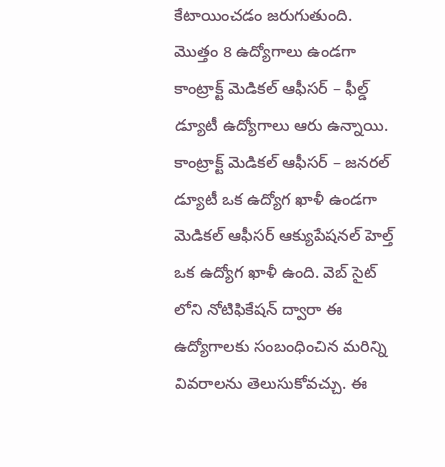కేటాయించడం జరుగుతుంది. మొత్తం 8 ఉద్యోగాలు ఉండగా కాంట్రాక్ట్ మెడికల్ ఆఫీసర్ – ఫీల్డ్ డ్యూటీ ఉద్యోగాలు ఆరు ఉన్నాయి.
కాంట్రాక్ట్ మెడికల్ ఆఫీసర్ – జనరల్ డ్యూటీ ఒక ఉద్యోగ ఖాళీ ఉండగా మెడికల్ ఆఫీసర్ ఆక్యుపేషనల్ హెల్త్ ఒక ఉద్యోగ ఖాళీ ఉంది. వెబ్ సైట్ లోని నోటిఫికేషన్ ద్వారా ఈ ఉద్యోగాలకు సంబంధించిన మరిన్ని వివరాలను తెలుసుకోవచ్చు. ఈ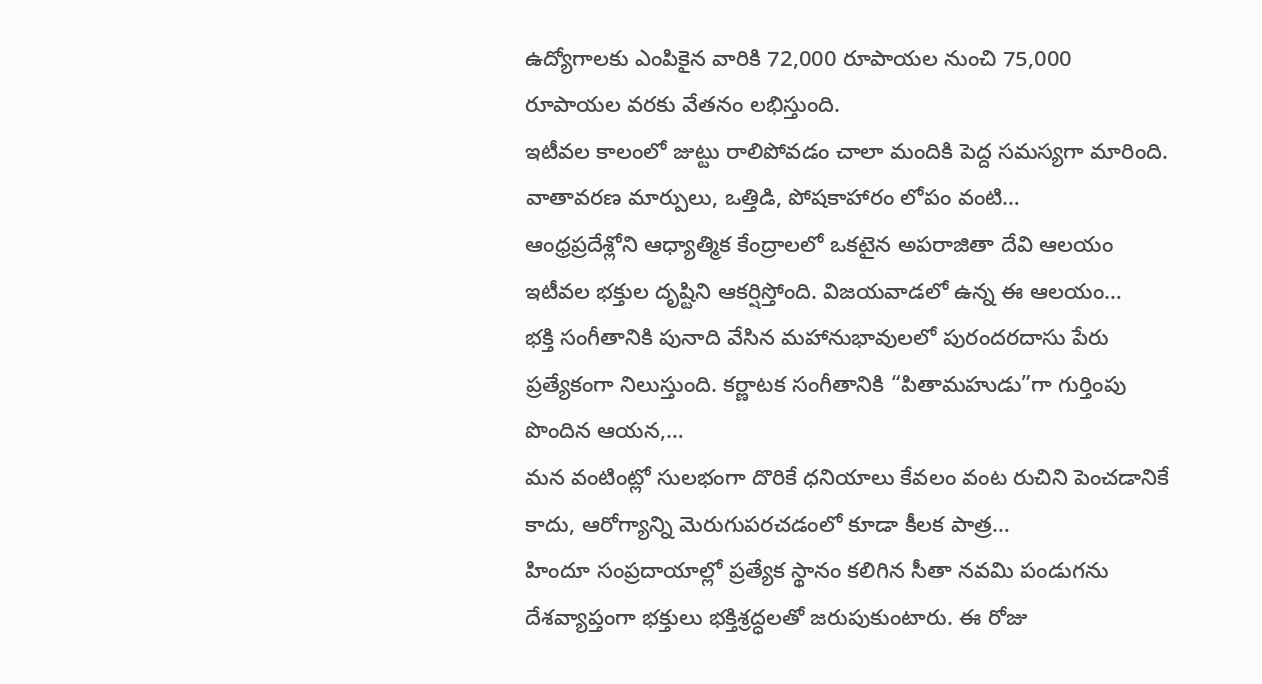ఉద్యోగాలకు ఎంపికైన వారికి 72,000 రూపాయల నుంచి 75,000 రూపాయల వరకు వేతనం లభిస్తుంది.
ఇటీవల కాలంలో జుట్టు రాలిపోవడం చాలా మందికి పెద్ద సమస్యగా మారింది. వాతావరణ మార్పులు, ఒత్తిడి, పోషకాహారం లోపం వంటి…
ఆంధ్రప్రదేశ్లోని ఆధ్యాత్మిక కేంద్రాలలో ఒకటైన అపరాజితా దేవి ఆలయం ఇటీవల భక్తుల దృష్టిని ఆకర్షిస్తోంది. విజయవాడలో ఉన్న ఈ ఆలయం…
భక్తి సంగీతానికి పునాది వేసిన మహానుభావులలో పురందరదాసు పేరు ప్రత్యేకంగా నిలుస్తుంది. కర్ణాటక సంగీతానికి “పితామహుడు”గా గుర్తింపు పొందిన ఆయన,…
మన వంటింట్లో సులభంగా దొరికే ధనియాలు కేవలం వంట రుచిని పెంచడానికే కాదు, ఆరోగ్యాన్ని మెరుగుపరచడంలో కూడా కీలక పాత్ర…
హిందూ సంప్రదాయాల్లో ప్రత్యేక స్థానం కలిగిన సీతా నవమి పండుగను దేశవ్యాప్తంగా భక్తులు భక్తిశ్రద్ధలతో జరుపుకుంటారు. ఈ రోజు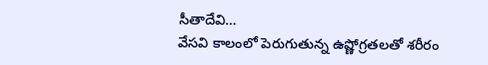సీతాదేవి…
వేసవి కాలంలో పెరుగుతున్న ఉష్ణోగ్రతలతో శరీరం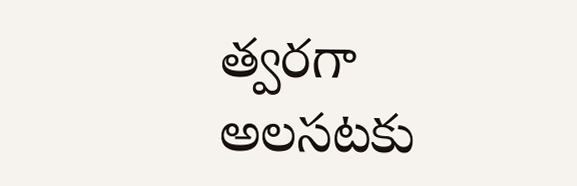త్వరగా అలసటకు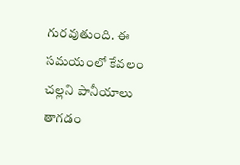గురవుతుంది. ఈ సమయంలో కేవలం చల్లని పానీయాలు తాగడం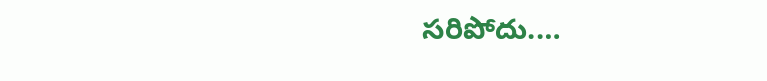సరిపోదు.…